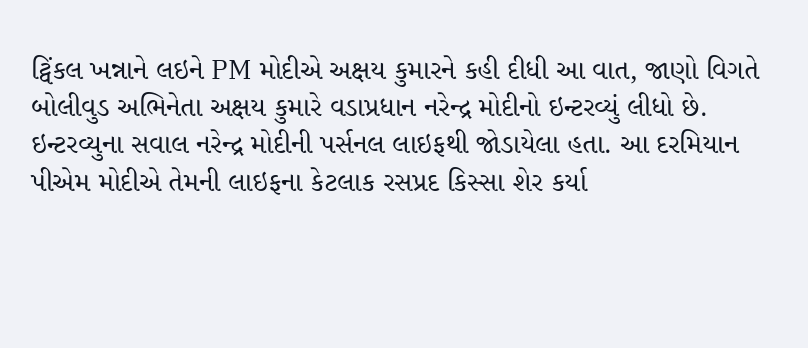ટ્વિંકલ ખન્નાને લઇને PM મોદીએ અક્ષય કુમારને કહી દીધી આ વાત, જાણો વિગતે
બોલીવુડ અભિનેતા અક્ષય કુમારે વડાપ્રધાન નરેન્દ્ર મોદીનો ઇન્ટરવ્યું લીધો છે. ઇન્ટરવ્યુના સવાલ નરેન્દ્ર મોદીની પર્સનલ લાઇફથી જોડાયેલા હતા. આ દરમિયાન પીએમ મોદીએ તેમની લાઇફના કેટલાક રસપ્રદ કિસ્સા શેર કર્યા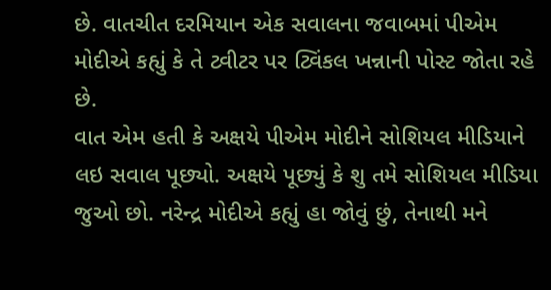છે. વાતચીત દરમિયાન એક સવાલના જવાબમાં પીએમ મોદીએ કહ્યું કે તે ટ્વીટર પર ટ્વિંકલ ખન્નાની પોસ્ટ જોતા રહે છે.
વાત એમ હતી કે અક્ષયે પીએમ મોદીને સોશિયલ મીડિયાને લઇ સવાલ પૂછ્યો. અક્ષયે પૂછ્યું કે શુ તમે સોશિયલ મીડિયા જુઓ છો. નરેન્દ્ર મોદીએ કહ્યું હા જોવું છું, તેનાથી મને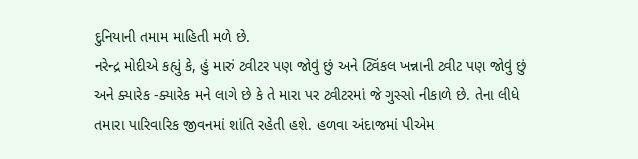દુનિયાની તમામ માહિતી મળે છે.
નરેન્દ્ર મોદીએ કહ્યું કે, હું મારું ટ્વીટર પણ જોવું છું અને ટ્વિંકલ ખન્નાની ટ્વીટ પણ જોવું છું અને ક્યારેક -ક્યારેક મને લાગે છે કે તે મારા પર ટ્વીટરમાં જે ગુસ્સો નીકાળે છે. તેના લીધે તમારા પારિવારિક જીવનમાં શાંતિ રહેતી હશે. હળવા અંદાજમાં પીએમ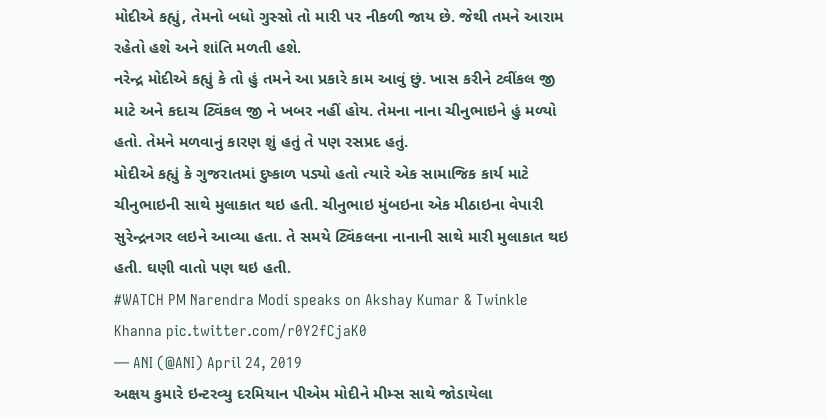મોદીએ કહ્યું, તેમનો બધો ગુસ્સો તો મારી પર નીકળી જાય છે. જેથી તમને આરામ રહેતો હશે અને શાંતિ મળતી હશે.
નરેન્દ્ર મોદીએ કહ્યું કે તો હું તમને આ પ્રકારે કામ આવું છું. ખાસ કરીને ટ્વીંકલ જી માટે અને કદાચ ટ્વિંકલ જી ને ખબર નહીં હોય. તેમના નાના ચીનુભાઇને હું મળ્યો હતો. તેમને મળવાનું કારણ શું હતું તે પણ રસપ્રદ હતું.
મોદીએ કહ્યું કે ગુજરાતમાં દુષ્કાળ પડ્યો હતો ત્યારે એક સામાજિક કાર્ય માટે ચીનુભાઇની સાથે મુલાકાત થઇ હતી. ચીનુભાઇ મુંબઇના એક મીઠાઇના વેપારી સુરેન્દ્રનગર લઇને આવ્યા હતા. તે સમયે ટ્વિંકલના નાનાની સાથે મારી મુલાકાત થઇ હતી. ઘણી વાતો પણ થઇ હતી.
#WATCH PM Narendra Modi speaks on Akshay Kumar & Twinkle Khanna pic.twitter.com/r0Y2fCjaK0
— ANI (@ANI) April 24, 2019
અક્ષય કુમારે ઇન્ટરવ્યુ દરમિયાન પીએમ મોદીને મીમ્સ સાથે જોડાયેલા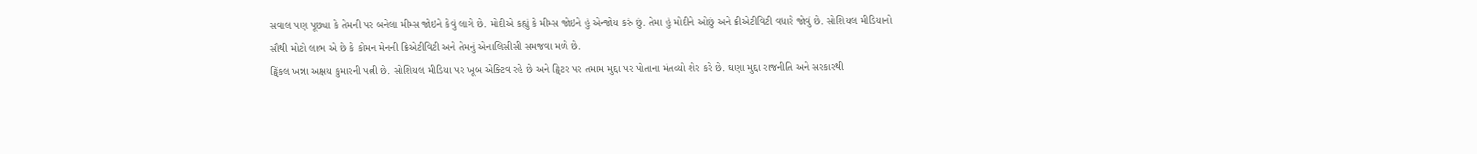સવાલ પણ પૂછ્યા કે તેમની પર બનેલા મીમ્સ જોઇને કેવું લાગે છે. મોદીએ કહ્યું કે મીમ્સ જોઇને હું એન્જોય કરું છું. તેમા હું મોદીને ઓછું અને ક્રીએટીવિટી વધારે જોવું છે. સોશિયલ મીડિયાનો સૌથી મોટો લાભ એ છે કે કોમન મેનની ક્રિએટીવિટી અને તેમનું એનાલિસીસી સમજવા મળે છે.
ટ્વિંકલ ખન્ના અક્ષય કુમારની પત્ની છે. સોશિયલ મીડિયા પર ખૂબ એક્ટિવ રહે છે અને ટ્વિટર પર તમામ મુદ્દા પર પોતાના મંતવ્યો શેર કરે છે. ઘણા મુદ્દા રાજનીતિ અને સરકારથી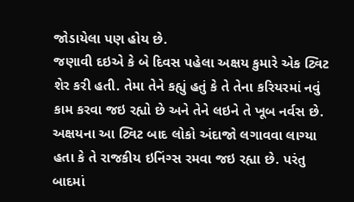જોડાયેલા પણ હોય છે.
જણાવી દઇએ કે બે દિવસ પહેલા અક્ષય કુમારે એક ટ્વિટ શેર કરી હતી. તેમા તેને કહ્યું હતું કે તે તેના કરિયરમાં નવું કામ કરવા જઇ રહ્યો છે અને તેને લઇને તે ખૂબ નર્વસ છે. અક્ષયના આ ટ્વિટ બાદ લોકો અંદાજો લગાવવા લાગ્યા હતા કે તે રાજકીય ઇનિંગ્સ રમવા જઇ રહ્યા છે. પરંતુ બાદમાં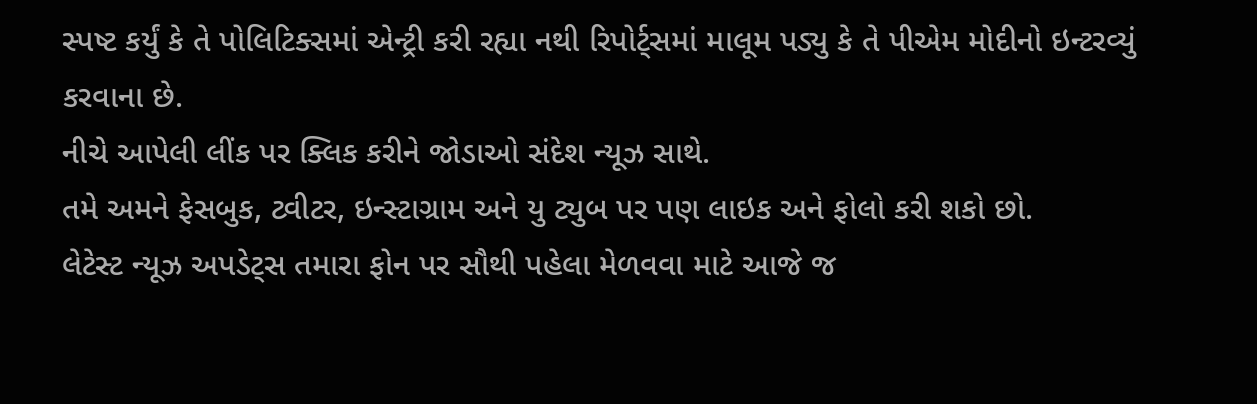સ્પષ્ટ કર્યું કે તે પોલિટિક્સમાં એન્ટ્રી કરી રહ્યા નથી રિપોર્ટ્સમાં માલૂમ પડ્યુ કે તે પીએમ મોદીનો ઇન્ટરવ્યું કરવાના છે.
નીચે આપેલી લીંક પર ક્લિક કરીને જોડાઓ સંદેશ ન્યૂઝ સાથે.
તમે અમને ફેસબુક, ટ્વીટર, ઇન્સ્ટાગ્રામ અને યુ ટ્યુબ પર પણ લાઇક અને ફોલો કરી શકો છો.
લેટેસ્ટ ન્યૂઝ અપડેટ્સ તમારા ફોન પર સૌથી પહેલા મેળવવા માટે આજે જ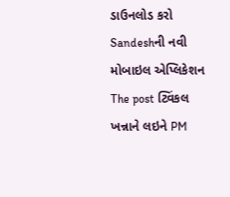ડાઉનલોડ કરો Sandeshની નવી મોબાઇલ એપ્લિકેશન
The post ટ્વિંકલ ખન્નાને લઇને PM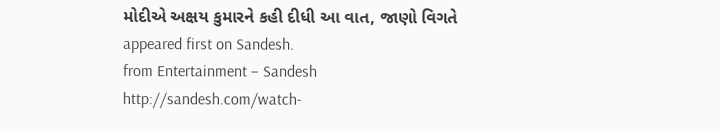મોદીએ અક્ષય કુમારને કહી દીધી આ વાત, જાણો વિગતે appeared first on Sandesh.
from Entertainment – Sandesh http://sandesh.com/watch-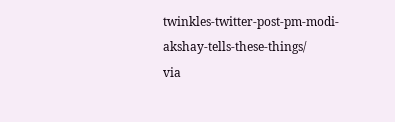twinkles-twitter-post-pm-modi-akshay-tells-these-things/
via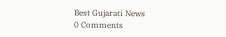Best Gujarati News
0 Comments